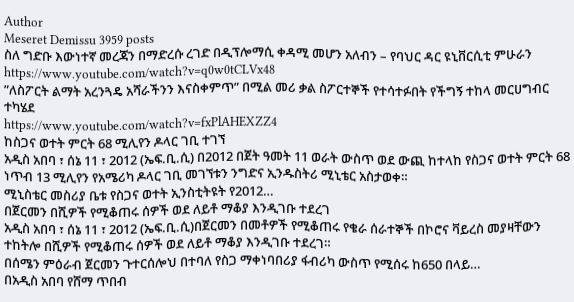Author
Meseret Demissu 3959 posts
ስለ ግድቡ እውነተኛ መረጃን በማድረሱ ረገድ በዲፕሎማሲ ቀዳሚ መሆን አለብን – የባህር ዳር ዩኒቨርሲቲ ምሁራን
https://www.youtube.com/watch?v=q0w0tCLVx48
”ለስፖርት ልማት አረንጓዴ አሻራችንን እናስቀምጥ” በሚል መሪ ቃል ስፖርተኞች የተሳተፉበት የችግኝ ተከላ መርሀግብር ተካሄደ
https://www.youtube.com/watch?v=fxPlAHEXZZ4
ከስጋና ወተት ምርት 68 ሚሊየን ዶላር ገቢ ተገኘ
አዲስ አበባ ፣ ሰኔ 11 ፣ 2012 (ኤፍ.ቢ.ሲ) በ2012 በጀት ዓመት 11 ወራት ውስጥ ወደ ውጪ ከተላከ የስጋና ወተት ምርት 68 ነጥብ 13 ሚሊየን የአሜሪካ ዶላር ገቢ መገኘቱን ንግድና ኢንዱስትሪ ሚኒቴር አስታወቀ።
ሚኒስቴር መስሪያ ቤቱ የስጋና ወተት ኢንስቲትዩት የ2012…
በጀርመን በሺዎች የሚቆጠሩ ሰዎች ወደ ለይቶ ማቆያ እንዲገቡ ተደረገ
አዲስ አበባ ፣ ሰኔ 11 ፣ 2012 (ኤፍ.ቢ.ሲ)በጀርመን በመቶዎች የሚቆጠሩ የቄራ ሰራተኞች በኮሮና ቫይረስ መያዛቸውን ተከትሎ በሺዎች የሚቆጠሩ ሰዎች ወደ ለይቶ ማቆያ እንዲገቡ ተደረገ።
በሰሜን ምዕራብ ጀርመን ጉተርሰሎህ በተባለ የስጋ ማቀነባበሪያ ፋብሪካ ውስጥ የሚሰሩ ከ650 በላይ…
በአዲስ አበባ የሸማ ጥበብ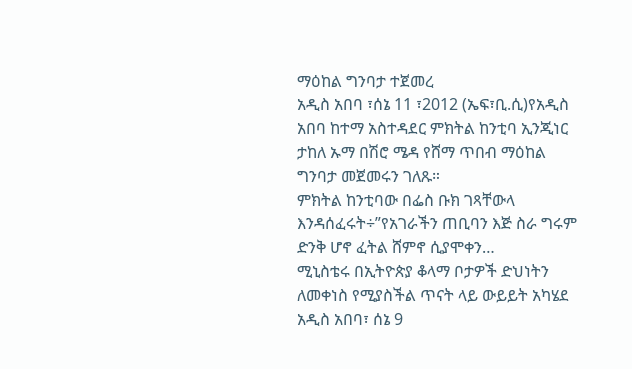ማዕከል ግንባታ ተጀመረ
አዲስ አበባ ፣ሰኔ 11 ፣2012 (ኤፍ፣ቢ.ሲ)የአዲስ አበባ ከተማ አስተዳደር ምክትል ከንቲባ ኢንጂነር ታከለ ኡማ በሽሮ ሜዳ የሸማ ጥበብ ማዕከል ግንባታ መጀመሩን ገለጹ።
ምክትል ከንቲባው በፌስ ቡክ ገጻቸውላ እንዳሰፈሩት÷”የአገራችን ጠቢባን እጅ ስራ ግሩም ድንቅ ሆኖ ፈትል ሸምኖ ሲያሞቀን…
ሚኒስቴሩ በኢትዮጵያ ቆላማ ቦታዎች ድህነትን ለመቀነስ የሚያስችል ጥናት ላይ ውይይት አካሄደ
አዲስ አበባ፣ ሰኔ 9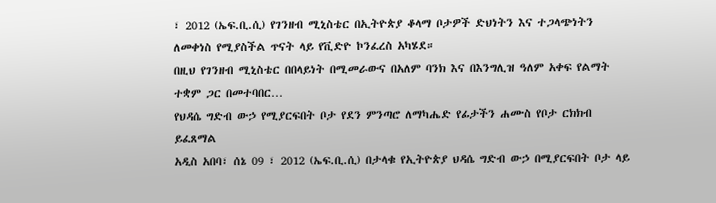፣ 2012 (ኤፍ.ቢ.ሲ) የገንዘብ ሚኒስቴር በኢትዮጵያ ቆላማ ቦታዎች ድህነትን እና ተጋላጭነትን ለመቀነስ የሚያስችል ጥናት ላይ የቪድዮ ኮንፈረስ አካሄደ።
በዚህ የገንዘብ ሚኒስቴር በበላይነት በሚመራውና በአለም ባንክ እና በእንግሊዝ ዓለም አቀፍ የልማት ተቋም ጋር በመተባበር…
የህዳሴ ግድብ ውኃ የሚያርፍበት ቦታ የደን ምንጣሮ ለማካሔድ የፊታችን ሐሙስ የቦታ ርክክብ ይፈጸማል
አዲስ አበባ፣ ሰኔ 09 ፣ 2012 (ኤፍ.ቢ.ሲ) በታላቁ የኢትዮጵያ ህዳሴ ግድብ ውኃ በሚያርፍበት ቦታ ላይ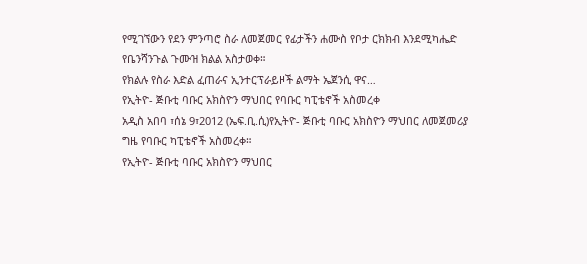የሚገኘውን የደን ምንጣሮ ስራ ለመጀመር የፊታችን ሐሙስ የቦታ ርክክብ እንደሚካሔድ የቤንሻንጉል ጉሙዝ ክልል አስታወቀ።
የክልሉ የስራ እድል ፈጠራና ኢንተርፕራይዞች ልማት ኤጀንሲ ዋና…
የኢትዮ- ጅቡቲ ባቡር አክስዮን ማህበር የባቡር ካፒቴኖች አስመረቀ
አዲስ አበባ ፣ሰኔ 9፣2012 (ኤፍ.ቢ.ሲ)የኢትዮ- ጅቡቲ ባቡር አክስዮን ማህበር ለመጀመሪያ ግዜ የባቡር ካፒቴኖች አስመረቀ።
የኢትዮ- ጅቡቲ ባቡር አክስዮን ማህበር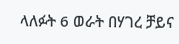ላለፉት 6 ወራት በሃገረ ቻይና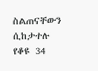ስልጠናቸውን ሲከታተሉ የቆዩ 34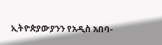ኢትዮጵያውያንን የአዲስ አበባ-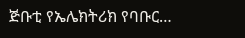ጅቡቲ የኤሌክትሪክ የባቡር…